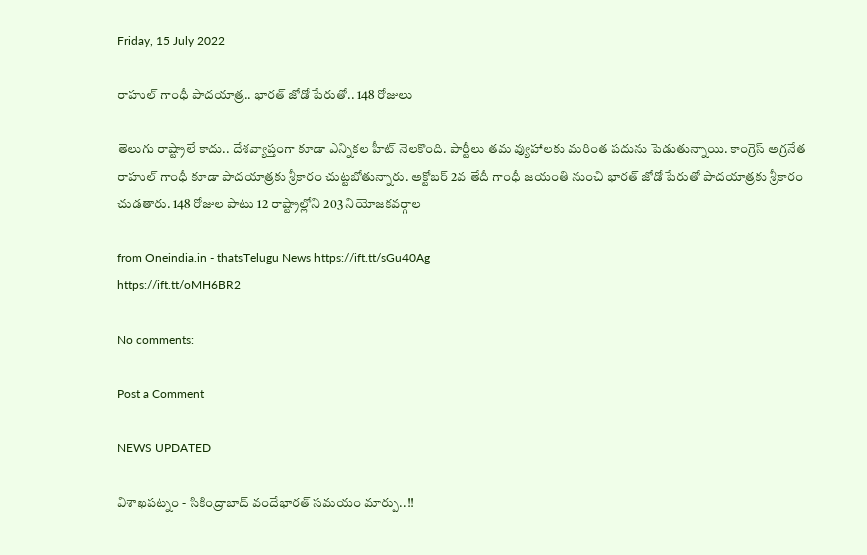Friday, 15 July 2022

రాహుల్ గాంధీ పాదయాత్ర.. భారత్ జోడో పేరుతో.. 148 రోజులు

తెలుగు రాష్ట్రాలే కాదు.. దేశవ్యాప్తంగా కూడా ఎన్నికల హీట్ నెలకొంది. పార్టీలు తమ వ్యుహాలకు మరింత పదును పెడుతున్నాయి. కాంగ్రెస్ అగ్రనేత రాహుల్ గాంధీ కూడా పాదయాత్రకు శ్రీకారం చుట్టబోతున్నారు. అక్టోబర్ 2వ తేదీ గాంధీ జయంతి నుంచి భారత్ జోడో పేరుతో పాదయాత్రకు శ్రీకారం చుడతారు. 148 రోజుల పాటు 12 రాష్ట్రాల్లోని 203 నియోజకవర్గాల

from Oneindia.in - thatsTelugu News https://ift.tt/sGu40Ag
https://ift.tt/oMH6BR2

No comments:

Post a Comment

NEWS UPDATED

విశాఖపట్నం - సికింద్రాబాద్ వందేభారత్ సమయం మార్పు..!!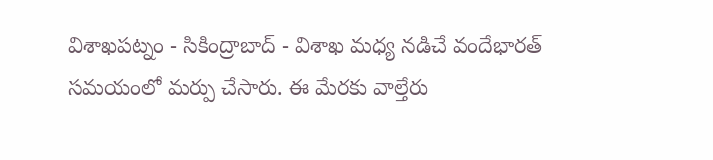విశాఖపట్నం - సికింద్రాబాద్ - విశాఖ మధ్య నడిచే వందేభారత్ సమయంలో మర్పు చేసారు. ఈ మేరకు వాల్తేరు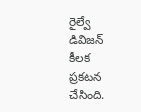రైల్వే డివిజన్ కీలక ప్రకటన చేసింది.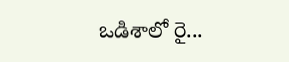ఒడిశాలో రై...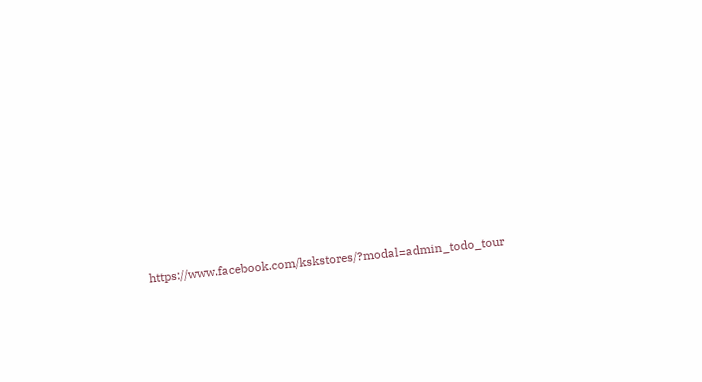https://www.facebook.com/kskstores/?modal=admin_todo_tour